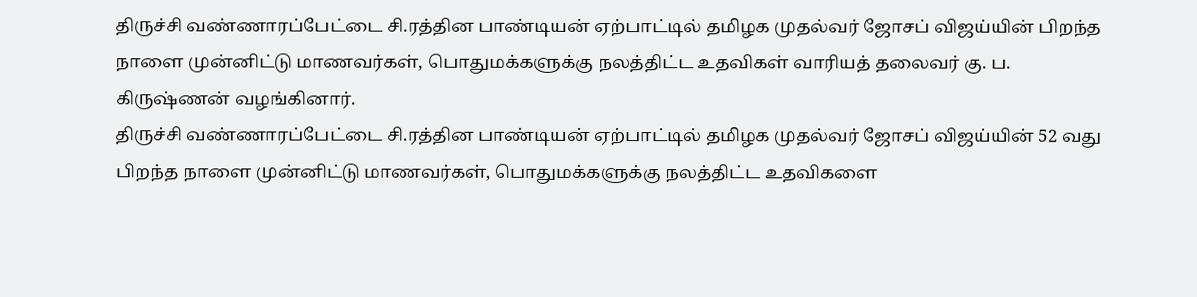திருச்சி வண்ணாரப்பேட்டை சி.ரத்தின பாண்டியன் ஏற்பாட்டில் தமிழக முதல்வர் ஜோசப் விஜய்யின் பிறந்த நாளை முன்னிட்டு மாணவர்கள், பொதுமக்களுக்கு நலத்திட்ட உதவிகள் வாரியத் தலைவர் கு. ப. கிருஷ்ணன் வழங்கினார்.
திருச்சி வண்ணாரப்பேட்டை சி.ரத்தின பாண்டியன் ஏற்பாட்டில் தமிழக முதல்வர் ஜோசப் விஜய்யின் 52 வது பிறந்த நாளை முன்னிட்டு மாணவர்கள், பொதுமக்களுக்கு நலத்திட்ட உதவிகளை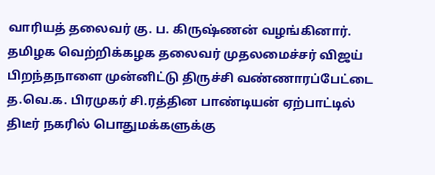வாரியத் தலைவர் கு. ப. கிருஷ்ணன் வழங்கினார்.
தமிழக வெற்றிக்கழக தலைவர் முதலமைச்சர் விஜய் பிறந்தநாளை முன்னிட்டு திருச்சி வண்ணாரப்பேட்டை த.வெ.க. பிரமுகர் சி.ரத்தின பாண்டியன் ஏற்பாட்டில்
திடீர் நகரில் பொதுமக்களுக்கு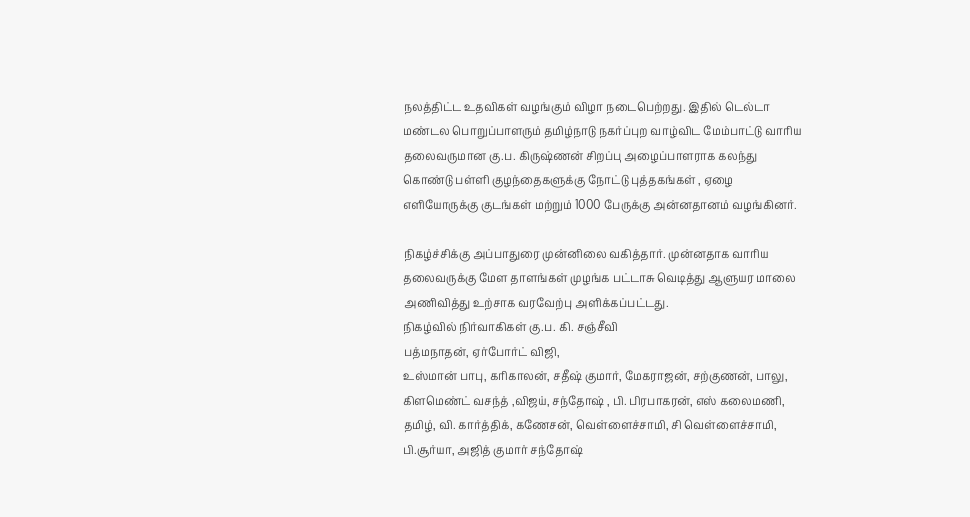நலத்திட்ட உதவிகள் வழங்கும் விழா நடைபெற்றது. இதில் டெல்டா மண்டல பொறுப்பாளரும் தமிழ்நாடு நகர்ப்புற வாழ்விட மேம்பாட்டு வாரிய தலைவருமான கு.ப. கிருஷ்ணன் சிறப்பு அழைப்பாளராக கலந்து கொண்டு பள்ளி குழந்தைகளுக்கு நோட்டு புத்தகங்கள் , ஏழை எளியோருக்கு குடங்கள் மற்றும் 1000 பேருக்கு அன்னதானம் வழங்கினர்.

நிகழ்ச்சிக்கு அப்பாதுரை முன்னிலை வகித்தார். முன்னதாக வாரிய தலைவருக்கு மேள தாளங்கள் முழங்க பட்டாசு வெடித்து ஆளுயர மாலை அணிவித்து உற்சாக வரவேற்பு அளிக்கப்பட்டது.
நிகழ்வில் நிர்வாகிகள் கு.ப. கி. சஞ்சீவி
பத்மநாதன், ஏர்போர்ட் விஜி,
உஸ்மான் பாபு, கரிகாலன், சதீஷ் குமார், மேகராஜன், சற்குணன், பாலு, கிளமெண்ட் வசந்த் ,விஜய், சந்தோஷ் , பி. பிரபாகரன், எஸ் கலைமணி, தமிழ், வி. கார்த்திக், கணேசன், வெள்ளைச்சாமி, சி வெள்ளைச்சாமி, பி.சூர்யா, அஜித் குமார் சந்தோஷ்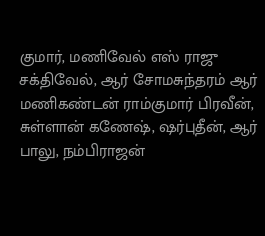குமார், மணிவேல் எஸ் ராஜு சக்திவேல், ஆர் சோமசுந்தரம் ஆர் மணிகண்டன் ராம்குமார் பிரவீன், சுள்ளான் கணேஷ், ஷர்புதீன், ஆர் பாலு, நம்பிராஜன்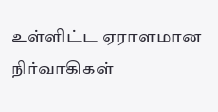உள்ளிட்ட ஏராளமான நிர்வாகிகள்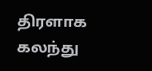திரளாக கலந்து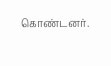கொண்டனர்.